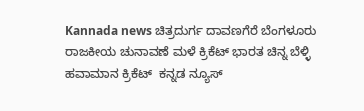Kannada news ಚಿತ್ರದುರ್ಗ ದಾವಣಗೆರೆ ಬೆಂಗಳೂರು ರಾಜಕೀಯ ಚುನಾವಣೆ ಮಳೆ ಕ್ರಿಕೆಟ್ ಭಾರತ ಚಿನ್ನ ಬೆಳ್ಳಿ ಹವಾಮಾನ ಕ್ರಿಕೆಟ್  ಕನ್ನಡ ನ್ಯೂಸ್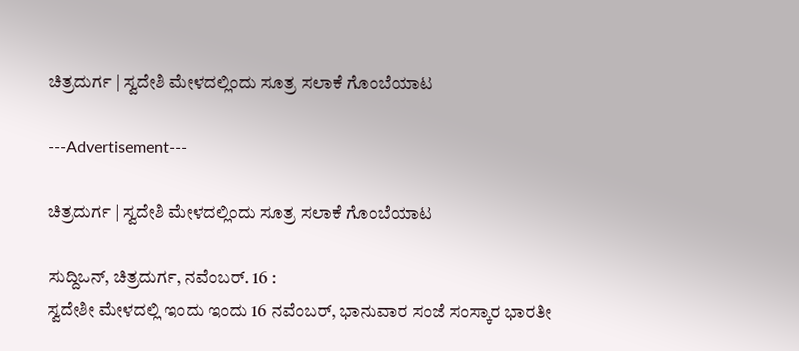ಚಿತ್ರದುರ್ಗ | ಸ್ವದೇಶಿ ಮೇಳದಲ್ಲಿಂದು ಸೂತ್ರ ಸಲಾಕೆ ಗೊಂಬೆಯಾಟ

---Advertisement---

ಚಿತ್ರದುರ್ಗ | ಸ್ವದೇಶಿ ಮೇಳದಲ್ಲಿಂದು ಸೂತ್ರ ಸಲಾಕೆ ಗೊಂಬೆಯಾಟ

ಸುದ್ದಿಒನ್, ಚಿತ್ರದುರ್ಗ, ನವೆಂಬರ್. 16 :
ಸ್ವದೇಶೀ ಮೇಳದಲ್ಲಿ ಇಂದು ಇಂದು 16 ನವೆಂಬರ್, ಭಾನುವಾರ ಸಂಜೆ ಸಂಸ್ಕಾರ ಭಾರತೀ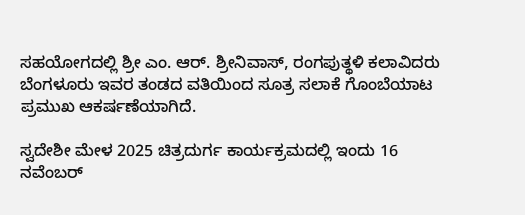ಸಹಯೋಗದಲ್ಲಿ ಶ್ರೀ ಎಂ. ಆರ್. ಶ್ರೀನಿವಾಸ್, ರಂಗಪುತ್ಥಳಿ ಕಲಾವಿದರು ಬೆಂಗಳೂರು ಇವರ ತಂಡದ ವತಿಯಿಂದ ಸೂತ್ರ ಸಲಾಕೆ ಗೊಂಬೆಯಾಟ ಪ್ರಮುಖ ಆಕರ್ಷಣೆಯಾಗಿದೆ.

ಸ್ವದೇಶೀ ಮೇಳ 2025 ಚಿತ್ರದುರ್ಗ ಕಾರ್ಯಕ್ರಮದಲ್ಲಿ ಇಂದು 16 ನವೆಂಬರ್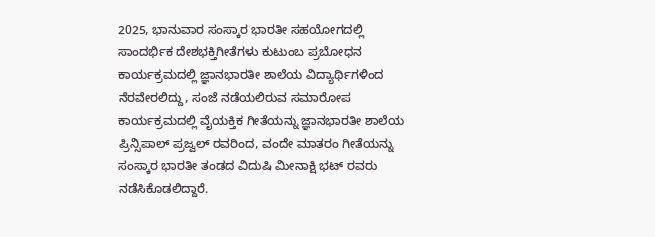2025, ಭಾನುವಾರ ಸಂಸ್ಕಾರ ಭಾರತೀ ಸಹಯೋಗದಲ್ಲಿ ಸಾಂದರ್ಭಿಕ ದೇಶಭಕ್ತಿಗೀತೆಗಳು ಕುಟುಂಬ ಪ್ರಬೋಧನ ಕಾರ್ಯಕ್ರಮದಲ್ಲಿ ಜ್ಞಾನಭಾರತೀ ಶಾಲೆಯ ವಿದ್ಯಾರ್ಥಿಗಳಿಂದ ನೆರವೇರಲಿದ್ದು, ಸಂಜೆ ನಡೆಯಲಿರುವ ಸಮಾರೋಪ ಕಾರ್ಯಕ್ರಮದಲ್ಲಿ ವೈಯಕ್ತಿಕ ಗೀತೆಯನ್ನು ಜ್ಞಾನಭಾರತೀ ಶಾಲೆಯ ಪ್ರಿನ್ಸಿಪಾಲ್ ಪ್ರಜ್ವಲ್ ರವರಿಂದ, ವಂದೇ ಮಾತರಂ ಗೀತೆಯನ್ನು ಸಂಸ್ಕಾರ ಭಾರತೀ ತಂಡದ ವಿದುಷಿ ಮೀನಾಕ್ಷಿ ಭಟ್ ರವರು ನಡೆಸಿಕೊಡಲಿದ್ದಾರೆ.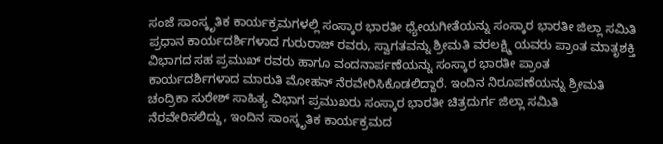ಸಂಜೆ ಸಾಂಸ್ಕೃತಿಕ ಕಾರ್ಯಕ್ರಮಗಳಲ್ಲಿ ಸಂಸ್ಕಾರ ಭಾರತೀ ಧ್ಯೇಯಗೀತೆಯನ್ನು ಸಂಸ್ಕಾರ ಭಾರತೀ ಜಿಲ್ಲಾ ಸಮಿತಿ ಪ್ರಧಾನ ಕಾರ್ಯದರ್ಶಿಗಳಾದ ಗುರುರಾಜ್ ರವರು, ಸ್ವಾಗತವನ್ನು ಶ್ರೀಮತಿ ವರಲಕ್ಷ್ಮಿ ಯವರು ಪ್ರಾಂತ ಮಾತೃಶಕ್ತಿ ವಿಭಾಗದ ಸಹ ಪ್ರಮುಖ್ ರವರು ಹಾಗೂ ವಂದನಾರ್ಪಣೆಯನ್ನು ಸಂಸ್ಕಾರ ಭಾರತೀ ಪ್ರಾಂತ ಕಾರ್ಯದರ್ಶಿಗಳಾದ ಮಾರುತಿ ಮೋಹನ್ ನೆರವೇರಿಸಿಕೊಡಲಿದ್ದಾರೆ. ಇಂದಿನ ನಿರೂಪಣೆಯನ್ನು ಶ್ರೀಮತಿ ಚಂದ್ರಿಕಾ ಸುರೇಶ್ ಸಾಹಿತ್ಯ ವಿಭಾಗ ಪ್ರಮುಖರು ಸಂಸ್ಕಾರ ಭಾರತೀ ಚಿತ್ರದುರ್ಗ ಜಿಲ್ಲಾ ಸಮಿತಿ ನೆರವೇರಿಸಲಿದ್ದು, ಇಂದಿನ ಸಾಂಸ್ಕೃತಿಕ ಕಾರ್ಯಕ್ರಮದ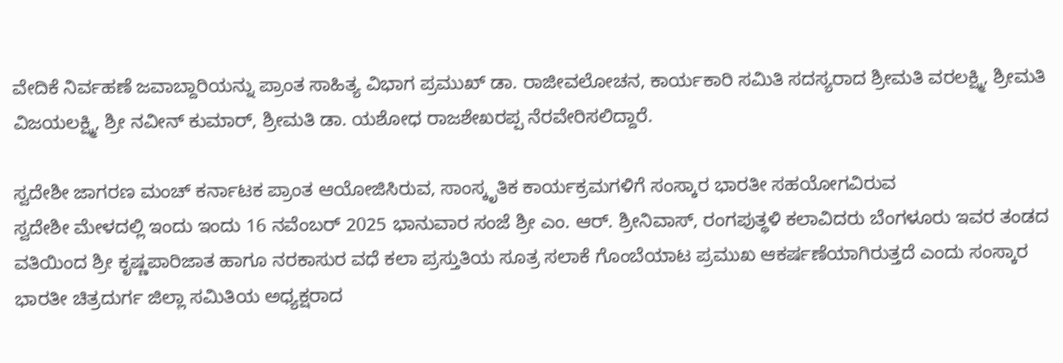ವೇದಿಕೆ ನಿರ್ವಹಣೆ ಜವಾಬ್ದಾರಿಯನ್ನು ಪ್ರಾಂತ ಸಾಹಿತ್ಯ ವಿಭಾಗ ಪ್ರಮುಖ್ ಡಾ. ರಾಜೀವಲೋಚನ, ಕಾರ್ಯಕಾರಿ ಸಮಿತಿ ಸದಸ್ಯರಾದ ಶ್ರೀಮತಿ ವರಲಕ್ಷ್ಮಿ, ಶ್ರೀಮತಿ ವಿಜಯಲಕ್ಷ್ಮಿ, ಶ್ರೀ ನವೀನ್ ಕುಮಾರ್, ಶ್ರೀಮತಿ ಡಾ. ಯಶೋಧ ರಾಜಶೇಖರಪ್ಪ ನೆರವೇರಿಸಲಿದ್ದಾರೆ.

ಸ್ವದೇಶೀ ಜಾಗರಣ ಮಂಚ್ ಕರ್ನಾಟಕ ಪ್ರಾಂತ ಆಯೋಜಿಸಿರುವ, ಸಾಂಸ್ಕೃತಿಕ ಕಾರ್ಯಕ್ರಮಗಳಿಗೆ ಸಂಸ್ಕಾರ ಭಾರತೀ ಸಹಯೋಗವಿರುವ
ಸ್ವದೇಶೀ ಮೇಳದಲ್ಲಿ ಇಂದು ಇಂದು 16 ನವೆಂಬರ್ 2025 ಭಾನುವಾರ ಸಂಜೆ ಶ್ರೀ ಎಂ. ಆರ್. ಶ್ರೀನಿವಾಸ್, ರಂಗಪುತ್ಥಳಿ ಕಲಾವಿದರು ಬೆಂಗಳೂರು ಇವರ ತಂಡದ ವತಿಯಿಂದ ಶ್ರೀ ಕೃಷ್ಣಪಾರಿಜಾತ ಹಾಗೂ ನರಕಾಸುರ ವಧೆ ಕಲಾ ಪ್ರಸ್ತುತಿಯ ಸೂತ್ರ ಸಲಾಕೆ ಗೊಂಬೆಯಾಟ ಪ್ರಮುಖ ಆಕರ್ಷಣೆಯಾಗಿರುತ್ತದೆ ಎಂದು ಸಂಸ್ಕಾರ ಭಾರತೀ ಚಿತ್ರದುರ್ಗ ಜಿಲ್ಲಾ ಸಮಿತಿಯ ಅಧ್ಯಕ್ಷರಾದ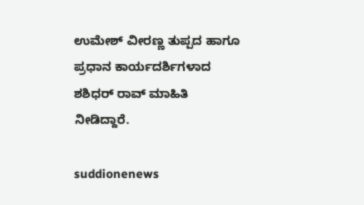ಉಮೇಶ್ ವೀರಣ್ಣ ತುಪ್ಪದ ಹಾಗೂ ಪ್ರಧಾನ ಕಾರ್ಯದರ್ಶಿಗಳಾದ ಶಶಿಧರ್ ರಾವ್ ಮಾಹಿತಿ ನೀಡಿದ್ದಾರೆ.

suddionenews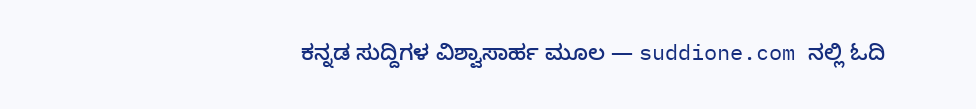ಕನ್ನಡ ಸುದ್ದಿಗಳ ವಿಶ್ವಾಸಾರ್ಹ ಮೂಲ — suddione.com ನಲ್ಲಿ ಓದಿ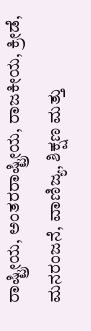ರಾಷ್ಟ್ರೀಯ, ಅಂತರರಾಷ್ಟ್ರೀಯ, ರಾಜಕೀಯ, ಕ್ರೀಡೆ, ಮನರಂಜನೆ, ವಾಣಿಜ್ಯ, ಶಿಕ್ಷಣ ಮತ್ತು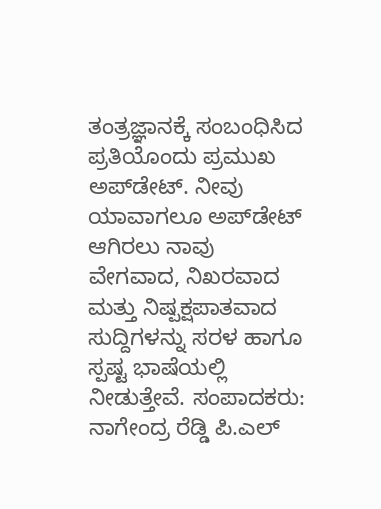ತಂತ್ರಜ್ಞಾನಕ್ಕೆ ಸಂಬಂಧಿಸಿದ ಪ್ರತಿಯೊಂದು ಪ್ರಮುಖ ಅಪ್‌ಡೇಟ್. ನೀವು ಯಾವಾಗಲೂ ಅಪ್‌ಡೇಟ್ ಆಗಿರಲು ನಾವು ವೇಗವಾದ, ನಿಖರವಾದ ಮತ್ತು ನಿಷ್ಪಕ್ಷಪಾತವಾದ ಸುದ್ದಿಗಳನ್ನು ಸರಳ ಹಾಗೂ ಸ್ಪಷ್ಟ ಭಾಷೆಯಲ್ಲಿ ನೀಡುತ್ತೇವೆ. ಸಂಪಾದಕರು: ನಾಗೇಂದ್ರ ರೆಡ್ಡಿ ಪಿ.ಎಲ್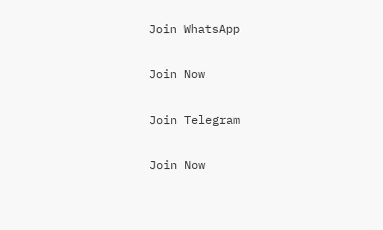Join WhatsApp

Join Now

Join Telegram

Join Now